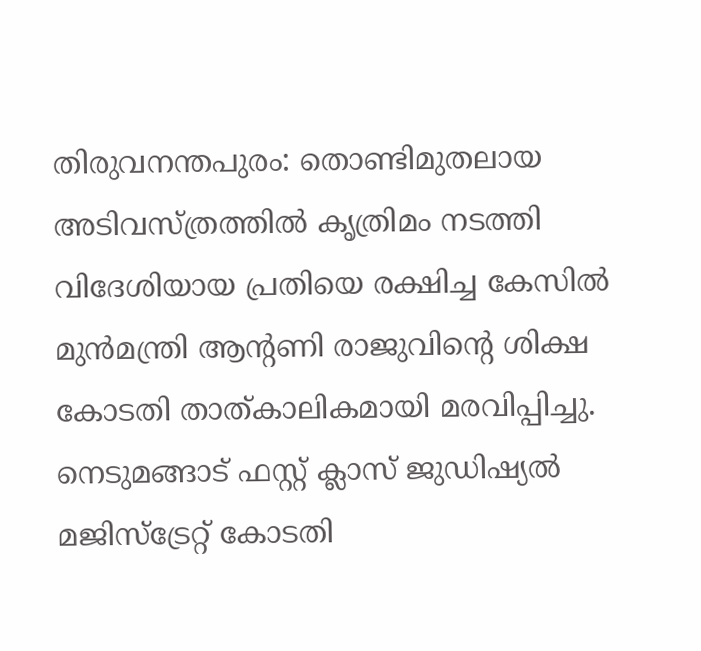തിരുവനന്തപുരം: തൊണ്ടിമുതലായ അടിവസ്ത്രത്തിൽ കൃത്രിമം നടത്തി വിദേശിയായ പ്രതിയെ രക്ഷിച്ച കേസിൽ മുൻമന്ത്രി ആന്റണി രാജുവിന്റെ ശിക്ഷ കോടതി താത്കാലികമായി മരവിപ്പിച്ചു. നെടുമങ്ങാട് ഫസ്റ്റ് ക്ലാസ് ജുഡിഷ്യൽ മജിസ്ട്രേറ്റ് കോടതി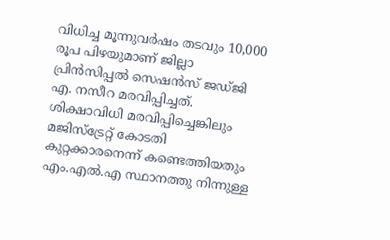വിധിച്ച മൂന്നുവർഷം തടവും 10,000 രൂപ പിഴയുമാണ് ജില്ലാ പ്രിൻസിപ്പൽ സെഷൻസ് ജഡ്ജി എ. നസീറ മരവിപ്പിച്ചത്. ശിക്ഷാവിധി മരവിപ്പിച്ചെങ്കിലും മജിസ്ട്രേറ്റ് കോടതി കുറ്റക്കാരനെന്ന് കണ്ടെത്തിയതും എം.എൽ.എ സ്ഥാനത്തു നിന്നുള്ള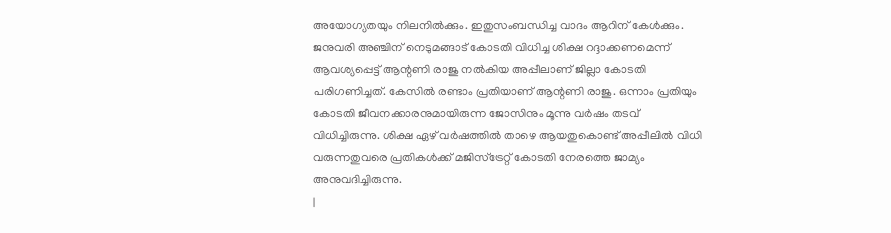അയോഗ്യതയും നിലനിൽക്കും. ഇതുസംബന്ധിച്ച വാദം ആറിന് കേൾക്കും.
ജനുവരി അഞ്ചിന് നെടുമങ്ങാട് കോടതി വിധിച്ച ശിക്ഷ റദ്ദാക്കണമെന്ന് ആവശ്യപ്പെട്ട് ആന്റണി രാജു നൽകിയ അപ്പീലാണ് ജില്ലാ കോടതി പരിഗണിച്ചത്. കേസിൽ രണ്ടാം പ്രതിയാണ് ആന്റണി രാജു. ഒന്നാം പ്രതിയും കോടതി ജീവനക്കാരനുമായിരുന്ന ജോസിനും മൂന്നു വർഷം തടവ് വിധിച്ചിരുന്നു. ശിക്ഷ ഏഴ് വർഷത്തിൽ താഴെ ആയതുകൊണ്ട് അപ്പീലിൽ വിധി വരുന്നതുവരെ പ്രതികൾക്ക് മജിസ്ട്രേറ്റ് കോടതി നേരത്തെ ജാമ്യം അനുവദിച്ചിരുന്നു.
|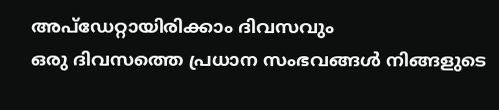അപ്ഡേറ്റായിരിക്കാം ദിവസവും
ഒരു ദിവസത്തെ പ്രധാന സംഭവങ്ങൾ നിങ്ങളുടെ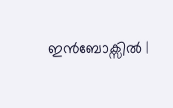ഇൻബോക്സിൽ |